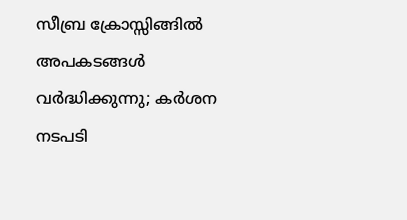സീബ്ര ക്രോസ്സിങ്ങിൽ അപകടങ്ങൾ വർദ്ധിക്കുന്നു; കർശന നടപടി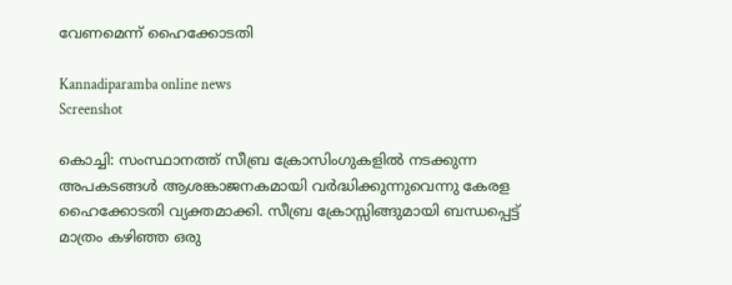വേണമെന്ന് ഹൈക്കോടതി

Kannadiparamba online news
Screenshot

കൊച്ചി: സംസ്ഥാനത്ത് സീബ്ര ക്രോസിംഗുകളിൽ നടക്കുന്ന അപകടങ്ങൾ ആശങ്കാജനകമായി വർദ്ധിക്കുന്നുവെന്നു കേരള ഹൈക്കോടതി വ്യക്തമാക്കി. സീബ്ര ക്രോസ്സിങ്ങുമായി ബന്ധപ്പെട്ട് മാത്രം കഴിഞ്ഞ ഒരു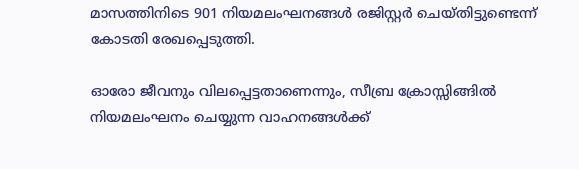മാസത്തിനിടെ 901 നിയമലംഘനങ്ങൾ രജിസ്റ്റർ ചെയ്തിട്ടുണ്ടെന്ന് കോടതി രേഖപ്പെടുത്തി.

ഓരോ ജീവനും വിലപ്പെട്ടതാണെന്നും, സീബ്ര ക്രോസ്സിങ്ങിൽ നിയമലംഘനം ചെയ്യുന്ന വാഹനങ്ങൾക്ക്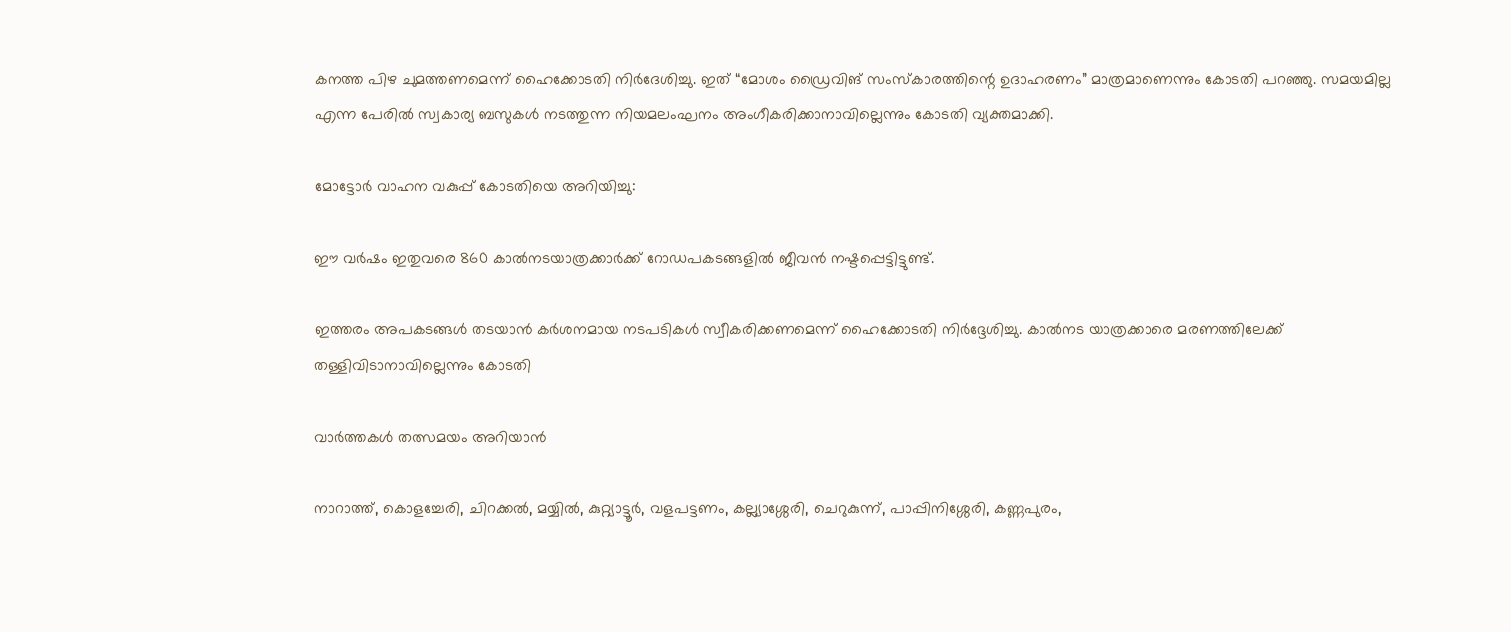കനത്ത പിഴ ചുമത്തണമെന്ന് ഹൈക്കോടതി നിർദേശിച്ചു. ഇത് “മോശം ഡ്രൈവിങ് സംസ്കാരത്തിന്റെ ഉദാഹരണം” മാത്രമാണെന്നും കോടതി പറഞ്ഞു. സമയമില്ല എന്ന പേരിൽ സ്വകാര്യ ബസുകൾ നടത്തുന്ന നിയമലംഘനം അംഗീകരിക്കാനാവില്ലെന്നും കോടതി വ്യക്തമാക്കി.

മോട്ടോർ വാഹന വകുപ്പ് കോടതിയെ അറിയിച്ചു:

ഈ വർഷം ഇതുവരെ 860 കാൽനടയാത്രക്കാർക്ക് റോഡപകടങ്ങളിൽ ജീവൻ നഷ്ടപ്പെട്ടിട്ടുണ്ട്.

ഇത്തരം അപകടങ്ങൾ തടയാൻ കർശനമായ നടപടികൾ സ്വീകരിക്കണമെന്ന് ഹൈക്കോടതി നിർദ്ദേശിച്ചു. കാൽനട യാത്രക്കാരെ മരണത്തിലേക്ക് തള്ളിവിടാനാവില്ലെന്നും കോടതി

വാർത്തകൾ തത്സമയം അറിയാൻ

നാറാത്ത്, കൊളച്ചേരി, ചിറക്കൽ, മയ്യിൽ, കുറ്റ്യാട്ടൂർ, വളപട്ടണം, കല്ല്യാശ്ശേരി, ചെറുകുന്ന്, പാപ്പിനിശ്ശേരി, കണ്ണപുരം,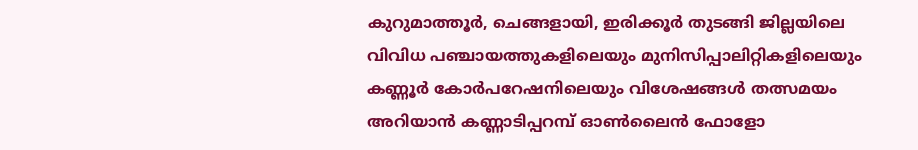കുറുമാത്തൂർ, ചെങ്ങളായി, ഇരിക്കൂർ തുടങ്ങി ജില്ലയിലെ വിവിധ പഞ്ചായത്തുകളിലെയും മുനിസിപ്പാലിറ്റികളിലെയും കണ്ണൂർ കോർപറേഷനിലെയും വിശേഷങ്ങൾ തത്സമയം അറിയാൻ കണ്ണാടിപ്പറമ്പ് ഓൺലൈൻ ഫോളോ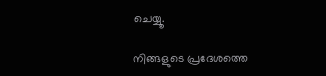ചെയ്യൂ.

നിങ്ങളുടെ പ്രദേശത്തെ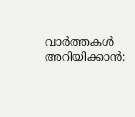വാർത്തകൾ അറിയിക്കാൻ: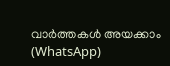വാർത്തകൾ അയക്കാം (WhatsApp)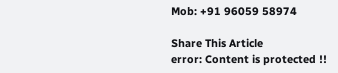Mob: +91 96059 58974

Share This Article
error: Content is protected !!